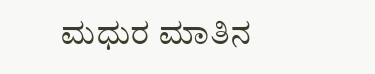ಮಧುರ ಮಾತಿನ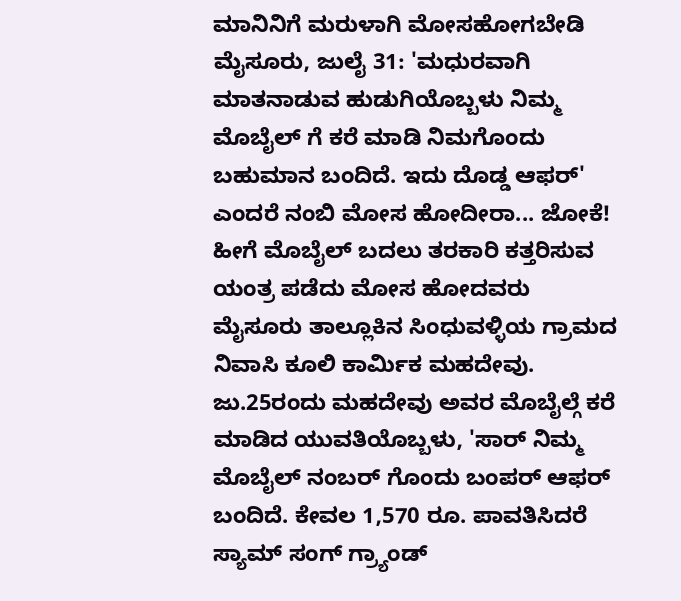ಮಾನಿನಿಗೆ ಮರುಳಾಗಿ ಮೋಸಹೋಗಬೇಡಿ
ಮೈಸೂರು, ಜುಲೈ 31: 'ಮಧುರವಾಗಿ ಮಾತನಾಡುವ ಹುಡುಗಿಯೊಬ್ಬಳು ನಿಮ್ಮ ಮೊಬೈಲ್ ಗೆ ಕರೆ ಮಾಡಿ ನಿಮಗೊಂದು ಬಹುಮಾನ ಬಂದಿದೆ. ಇದು ದೊಡ್ಡ ಆಫರ್' ಎಂದರೆ ನಂಬಿ ಮೋಸ ಹೋದೀರಾ... ಜೋಕೆ! ಹೀಗೆ ಮೊಬೈಲ್ ಬದಲು ತರಕಾರಿ ಕತ್ತರಿಸುವ ಯಂತ್ರ ಪಡೆದು ಮೋಸ ಹೋದವರು ಮೈಸೂರು ತಾಲ್ಲೂಕಿನ ಸಿಂಧುವಳ್ಳಿಯ ಗ್ರಾಮದ ನಿವಾಸಿ ಕೂಲಿ ಕಾರ್ಮಿಕ ಮಹದೇವು.
ಜು.25ರಂದು ಮಹದೇವು ಅವರ ಮೊಬೈಲ್ಗೆ ಕರೆ ಮಾಡಿದ ಯುವತಿಯೊಬ್ಬಳು, 'ಸಾರ್ ನಿಮ್ಮ ಮೊಬೈಲ್ ನಂಬರ್ ಗೊಂದು ಬಂಪರ್ ಆಫರ್ ಬಂದಿದೆ. ಕೇವಲ 1,570 ರೂ. ಪಾವತಿಸಿದರೆ ಸ್ಯಾಮ್ ಸಂಗ್ ಗ್ರ್ಯಾಂಡ್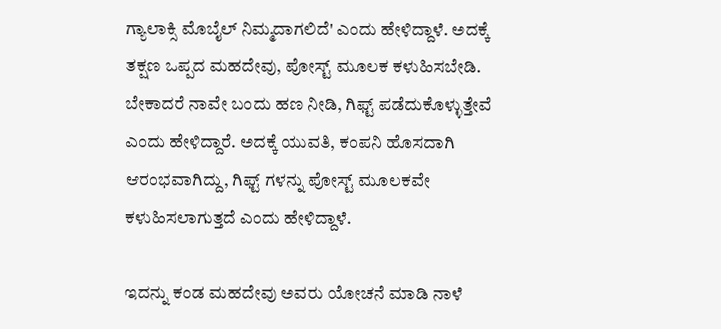ಗ್ಯಾಲಾಕ್ಸಿ ಮೊಬೈಲ್ ನಿಮ್ಮದಾಗಲಿದೆ' ಎಂದು ಹೇಳಿದ್ದಾಳೆ. ಅದಕ್ಕೆ ತಕ್ಷಣ ಒಪ್ಪದ ಮಹದೇವು, ಪೋಸ್ಟ್ ಮೂಲಕ ಕಳುಹಿಸಬೇಡಿ. ಬೇಕಾದರೆ ನಾವೇ ಬಂದು ಹಣ ನೀಡಿ, ಗಿಫ್ಟ್ ಪಡೆದುಕೊಳ್ಳುತ್ತೇವೆ ಎಂದು ಹೇಳಿದ್ದಾರೆ. ಅದಕ್ಕೆ ಯುವತಿ, ಕಂಪನಿ ಹೊಸದಾಗಿ ಆರಂಭವಾಗಿದ್ದು, ಗಿಫ್ಟ್ ಗಳನ್ನು ಪೋಸ್ಟ್ ಮೂಲಕವೇ ಕಳುಹಿಸಲಾಗುತ್ತದೆ ಎಂದು ಹೇಳಿದ್ದಾಳೆ.

ಇದನ್ನು ಕಂಡ ಮಹದೇವು ಅವರು ಯೋಚನೆ ಮಾಡಿ ನಾಳೆ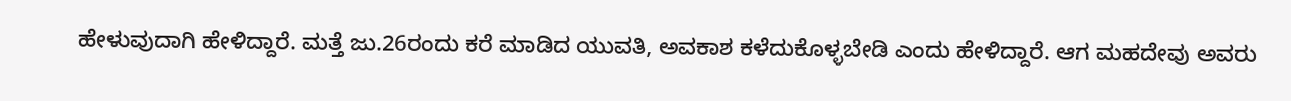ಹೇಳುವುದಾಗಿ ಹೇಳಿದ್ದಾರೆ. ಮತ್ತೆ ಜು.26ರಂದು ಕರೆ ಮಾಡಿದ ಯುವತಿ, ಅವಕಾಶ ಕಳೆದುಕೊಳ್ಳಬೇಡಿ ಎಂದು ಹೇಳಿದ್ದಾರೆ. ಆಗ ಮಹದೇವು ಅವರು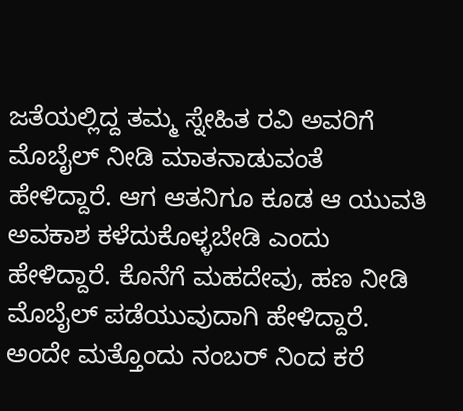ಜತೆಯಲ್ಲಿದ್ದ ತಮ್ಮ ಸ್ನೇಹಿತ ರವಿ ಅವರಿಗೆ ಮೊಬೈಲ್ ನೀಡಿ ಮಾತನಾಡುವಂತೆ ಹೇಳಿದ್ದಾರೆ. ಆಗ ಆತನಿಗೂ ಕೂಡ ಆ ಯುವತಿ ಅವಕಾಶ ಕಳೆದುಕೊಳ್ಳಬೇಡಿ ಎಂದು ಹೇಳಿದ್ದಾರೆ. ಕೊನೆಗೆ ಮಹದೇವು, ಹಣ ನೀಡಿ ಮೊಬೈಲ್ ಪಡೆಯುವುದಾಗಿ ಹೇಳಿದ್ದಾರೆ.
ಅಂದೇ ಮತ್ತೊಂದು ನಂಬರ್ ನಿಂದ ಕರೆ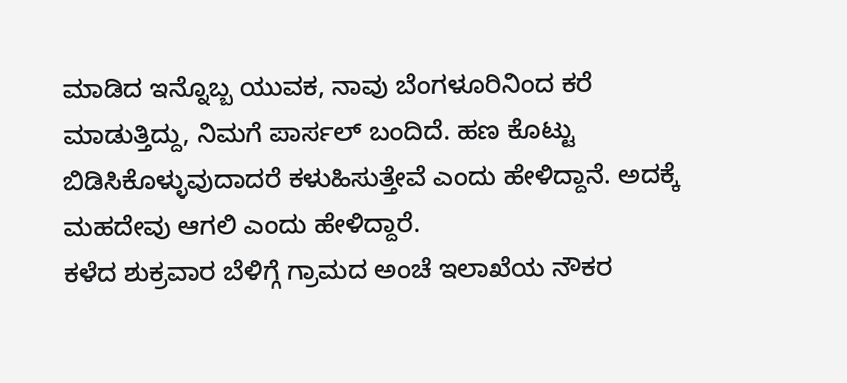ಮಾಡಿದ ಇನ್ನೊಬ್ಬ ಯುವಕ, ನಾವು ಬೆಂಗಳೂರಿನಿಂದ ಕರೆ ಮಾಡುತ್ತಿದ್ದು, ನಿಮಗೆ ಪಾರ್ಸಲ್ ಬಂದಿದೆ. ಹಣ ಕೊಟ್ಟು ಬಿಡಿಸಿಕೊಳ್ಳುವುದಾದರೆ ಕಳುಹಿಸುತ್ತೇವೆ ಎಂದು ಹೇಳಿದ್ದಾನೆ. ಅದಕ್ಕೆ ಮಹದೇವು ಆಗಲಿ ಎಂದು ಹೇಳಿದ್ದಾರೆ.
ಕಳೆದ ಶುಕ್ರವಾರ ಬೆಳಿಗ್ಗೆ ಗ್ರಾಮದ ಅಂಚೆ ಇಲಾಖೆಯ ನೌಕರ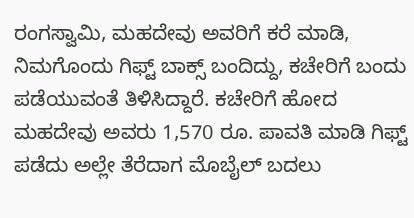ರಂಗಸ್ವಾಮಿ, ಮಹದೇವು ಅವರಿಗೆ ಕರೆ ಮಾಡಿ, ನಿಮಗೊಂದು ಗಿಫ್ಟ್ ಬಾಕ್ಸ್ ಬಂದಿದ್ದು, ಕಚೇರಿಗೆ ಬಂದು ಪಡೆಯುವಂತೆ ತಿಳಿಸಿದ್ದಾರೆ. ಕಚೇರಿಗೆ ಹೋದ ಮಹದೇವು ಅವರು 1,570 ರೂ. ಪಾವತಿ ಮಾಡಿ ಗಿಫ್ಟ್ ಪಡೆದು ಅಲ್ಲೇ ತೆರೆದಾಗ ಮೊಬೈಲ್ ಬದಲು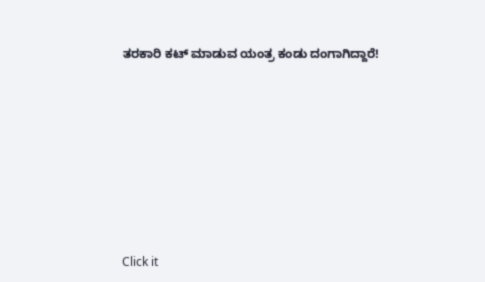ತರಕಾರಿ ಕಟ್ ಮಾಡುವ ಯಂತ್ರ ಕಂಡು ದಂಗಾಗಿದ್ದಾರೆ!












Click it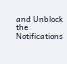and Unblock the Notifications